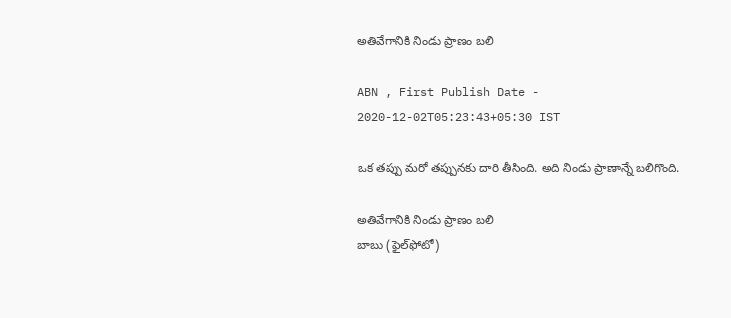అతివేగానికి నిండు ప్రాణం బలి

ABN , First Publish Date - 2020-12-02T05:23:43+05:30 IST

ఒక తప్పు మరో తప్పునకు దారి తీసింది. అది నిండు ప్రాణాన్నే బలిగొంది.

అతివేగానికి నిండు ప్రాణం బలి
బాబు (ఫైల్‌ఫోటో)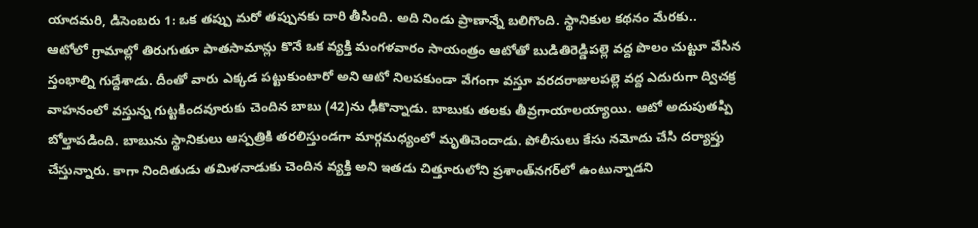యాదమరి, డిసెంబరు 1: ఒక తప్పు మరో తప్పునకు దారి తీసింది. అది నిండు ప్రాణాన్నే బలిగొంది. స్థానికుల కథనం మేరకు.. ఆటోలో గ్రామాల్లో తిరుగుతూ పాతసామాన్లు కొనే ఒక వ్యక్తి మంగళవారం సాయంత్రం ఆటోతో బుడితిరెడ్డిపల్లె వద్ద పొలం చుట్టూ వేసిన స్తంభాల్ని గుద్దేశాడు. దీంతో వారు ఎక్కడ పట్టుకుంటారో అని ఆటో నిలపకుండా వేగంగా వస్తూ వరదరాజులపల్లె వద్ద ఎదురుగా ద్విచక్ర వాహనంలో వస్తున్న గుట్టకిందవూరుకు చెందిన బాబు (42)ను ఢీకొన్నాడు. బాబుకు తలకు తీవ్రగాయాలయ్యాయి. ఆటో అదుపుతప్పి బోల్తాపడింది. బాబును స్థానికులు ఆస్పత్రికి తరలిస్తుండగా మార్గమధ్యంలో మృతిచెందాడు. పోలీసులు కేసు నమోదు చేసి దర్యాప్తు చేస్తున్నారు. కాగా నిందితుడు తమిళనాడుకు చెందిన వ్యక్తి అని ఇతడు చిత్తూరులోని ప్రశాంత్‌నగర్‌లో ఉంటున్నాడని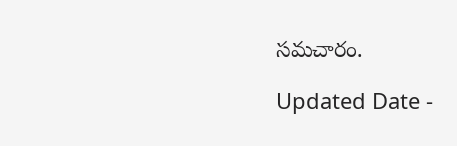సమచారం.

Updated Date -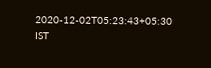2020-12-02T05:23:43+05:30 IST